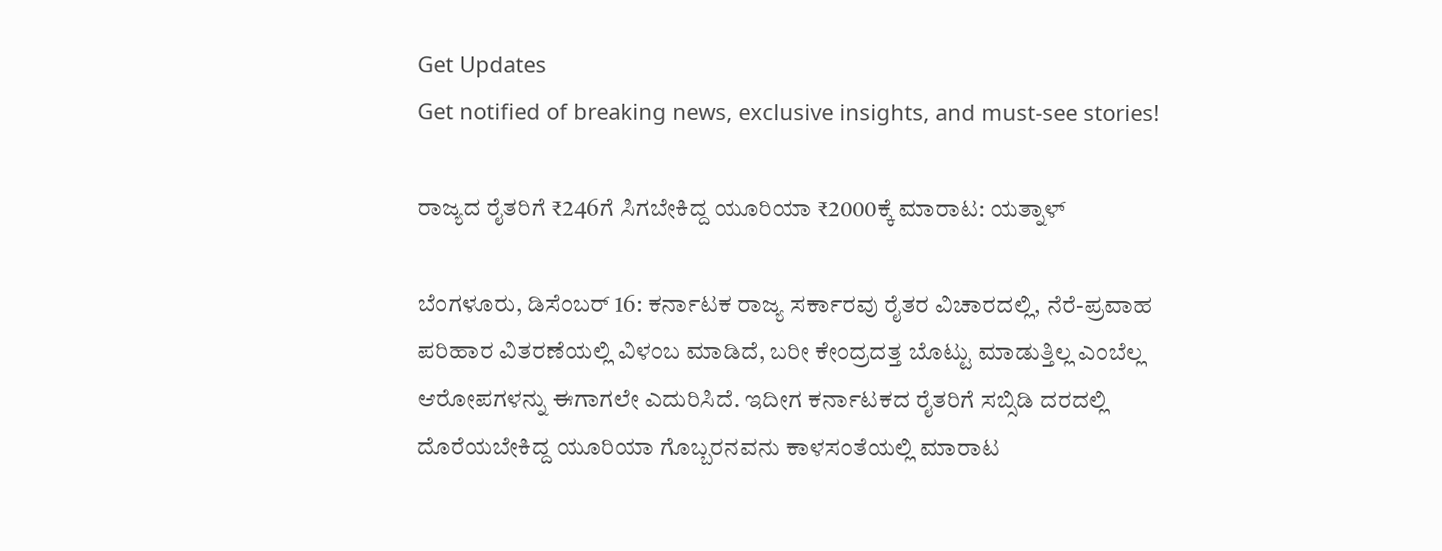Get Updates
Get notified of breaking news, exclusive insights, and must-see stories!

ರಾಜ್ಯದ ರೈತರಿಗೆ ₹246ಗೆ ಸಿಗಬೇಕಿದ್ದ ಯೂರಿಯಾ ₹2000ಕ್ಕೆ ಮಾರಾಟ: ಯತ್ನಾಳ್

ಬೆಂಗಳೂರು, ಡಿಸೆಂಬರ್ 16: ಕರ್ನಾಟಕ ರಾಜ್ಯ ಸರ್ಕಾರವು ರೈತರ ವಿಚಾರದಲ್ಲಿ, ನೆರೆ-ಪ್ರವಾಹ ಪರಿಹಾರ ವಿತರಣೆಯಲ್ಲಿ ವಿಳಂಬ ಮಾಡಿದೆ, ಬರೀ ಕೇಂದ್ರದತ್ತ ಬೊಟ್ಟು ಮಾಡುತ್ತಿಲ್ಲ ಎಂಬೆಲ್ಲ ಆರೋಪಗಳನ್ನು ಈಗಾಗಲೇ ಎದುರಿಸಿದೆ. ಇದೀಗ ಕರ್ನಾಟಕದ ರೈತರಿಗೆ ಸಬ್ಸಿಡಿ ದರದಲ್ಲಿ ದೊರೆಯಬೇಕಿದ್ದ ಯೂರಿಯಾ ಗೊಬ್ಬರನವನು ಕಾಳಸಂತೆಯಲ್ಲಿ ಮಾರಾಟ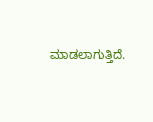ಮಾಡಲಾಗುತ್ತಿದೆ.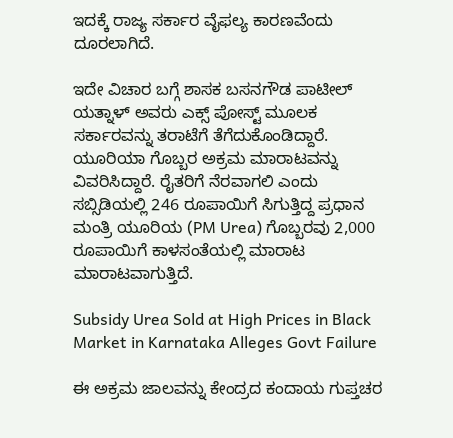ಇದಕ್ಕೆ ರಾಜ್ಯ ಸರ್ಕಾರ ವೈಫಲ್ಯ ಕಾರಣವೆಂದು ದೂರಲಾಗಿದೆ.

ಇದೇ ವಿಚಾರ ಬಗ್ಗೆ ಶಾಸಕ ಬಸನಗೌಡ ಪಾಟೀಲ್ ಯತ್ನಾಳ್ ಅವರು ಎಕ್ಸ್ ಪೋಸ್ಟ್ ಮೂಲಕ ಸರ್ಕಾರವನ್ನು ತರಾಟೆಗೆ ತೆಗೆದುಕೊಂಡಿದ್ದಾರೆ. ಯೂರಿಯಾ ಗೊಬ್ಬರ ಅಕ್ರಮ ಮಾರಾಟವನ್ನು ವಿವರಿಸಿದ್ದಾರೆ. ರೈತರಿಗೆ ನೆರವಾಗಲಿ ಎಂದು ಸಬ್ಸಿಡಿಯಲ್ಲಿ 246 ರೂಪಾಯಿಗೆ ಸಿಗುತ್ತಿದ್ದ ಪ್ರಧಾನ ಮಂತ್ರಿ ಯೂರಿಯ (PM Urea) ಗೊಬ್ಬರವು 2,000 ರೂಪಾಯಿಗೆ ಕಾಳಸಂತೆಯಲ್ಲಿ ಮಾರಾಟ ಮಾರಾಟವಾಗುತ್ತಿದೆ.

Subsidy Urea Sold at High Prices in Black Market in Karnataka Alleges Govt Failure

ಈ ಅಕ್ರಮ ಜಾಲವನ್ನು ಕೇಂದ್ರದ ಕಂದಾಯ ಗುಪ್ತಚರ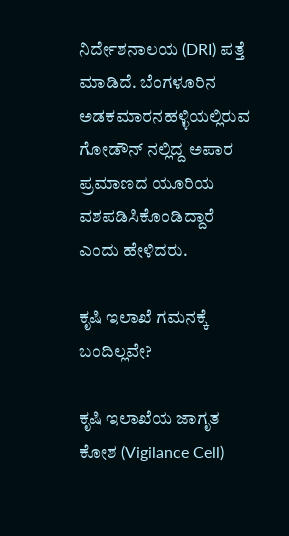ನಿರ್ದೇಶನಾಲಯ (DRI) ಪತ್ತೆ ಮಾಡಿದೆ. ಬೆಂಗಳೂರಿನ ಅಡಕಮಾರನಹಳ್ಳಿಯಲ್ಲಿರುವ ಗೋಡೌನ್ ನಲ್ಲಿದ್ದ ಅಪಾರ ಪ್ರಮಾಣದ ಯೂರಿಯ ವಶಪಡಿಸಿಕೊಂಡಿದ್ದಾರೆ ಎಂದು ಹೇಳಿದರು.

ಕೃಷಿ ಇಲಾಖೆ ಗಮನಕ್ಕೆ ಬಂದಿಲ್ಲವೇ?

ಕೃಷಿ ಇಲಾಖೆಯ ಜಾಗೃತ ಕೋಶ (Vigilance Cell)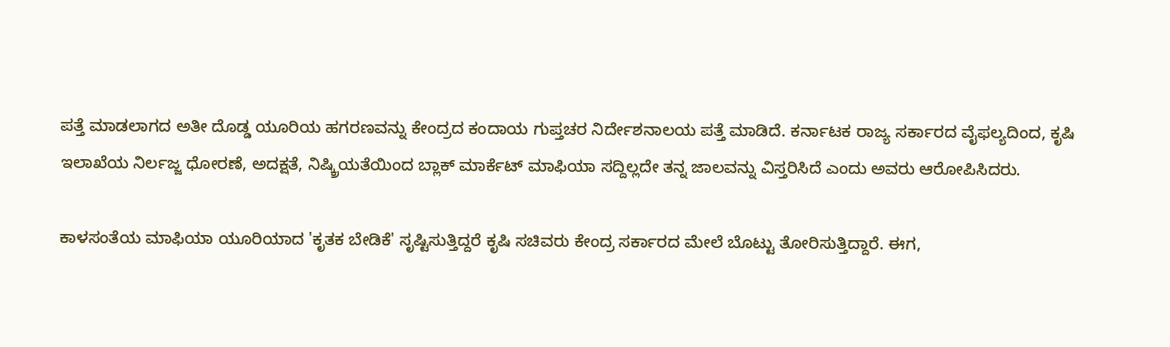ಪತ್ತೆ ಮಾಡಲಾಗದ ಅತೀ ದೊಡ್ಡ ಯೂರಿಯ ಹಗರಣವನ್ನು ಕೇಂದ್ರದ ಕಂದಾಯ ಗುಪ್ತಚರ ನಿರ್ದೇಶನಾಲಯ ಪತ್ತೆ ಮಾಡಿದೆ. ಕರ್ನಾಟಕ ರಾಜ್ಯ ಸರ್ಕಾರದ ವೈಫಲ್ಯದಿಂದ, ಕೃಷಿ ಇಲಾಖೆಯ ನಿರ್ಲಜ್ಜ ಧೋರಣೆ, ಅದಕ್ಷತೆ, ನಿಷ್ಕ್ರಿಯತೆಯಿಂದ ಬ್ಲಾಕ್ ಮಾರ್ಕೆಟ್ ಮಾಫಿಯಾ ಸದ್ದಿಲ್ಲದೇ ತನ್ನ ಜಾಲವನ್ನು ವಿಸ್ತರಿಸಿದೆ ಎಂದು ಅವರು ಆರೋಪಿಸಿದರು.

ಕಾಳಸಂತೆಯ ಮಾಫಿಯಾ ಯೂರಿಯಾದ 'ಕೃತಕ ಬೇಡಿಕೆ' ಸೃಷ್ಟಿಸುತ್ತಿದ್ದರೆ ಕೃಷಿ ಸಚಿವರು ಕೇಂದ್ರ ಸರ್ಕಾರದ ಮೇಲೆ ಬೊಟ್ಟು ತೋರಿಸುತ್ತಿದ್ದಾರೆ. ಈಗ,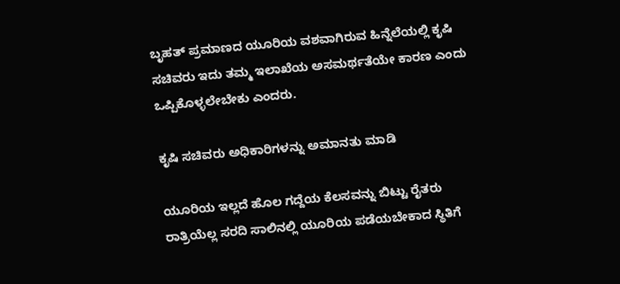ಬೃಹತ್ ಪ್ರಮಾಣದ ಯೂರಿಯ ವಶವಾಗಿರುವ ಹಿನ್ನೆಲೆಯಲ್ಲಿ ಕೃಷಿ ಸಚಿವರು ಇದು ತಮ್ಮ ಇಲಾಖೆಯ ಅಸಮರ್ಥತೆಯೇ ಕಾರಣ ಎಂದು ಒಪ್ಪಿಕೊಳ್ಳಲೇಬೇಕು ಎಂದರು.

ಕೃಷಿ ಸಚಿವರು ಅಧಿಕಾರಿಗಳನ್ನು ಅಮಾನತು ಮಾಡಿ

ಯೂರಿಯ ಇಲ್ಲದೆ ಹೊಲ ಗದ್ದೆಯ ಕೆಲಸವನ್ನು ಬಿಟ್ಟು ರೈತರು ರಾತ್ರಿಯೆಲ್ಲ ಸರದಿ ಸಾಲಿನಲ್ಲಿ ಯೂರಿಯ ಪಡೆಯಬೇಕಾದ ಸ್ಥಿತಿಗೆ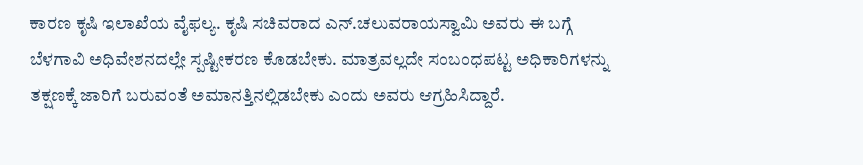ಕಾರಣ ಕೃಷಿ ಇಲಾಖೆಯ ವೈಫಲ್ಯ. ಕೃಷಿ ಸಚಿವರಾದ ಎನ್.ಚಲುವರಾಯಸ್ವಾಮಿ ಅವರು ಈ ಬಗ್ಗೆ ಬೆಳಗಾವಿ ಅಧಿವೇಶನದಲ್ಲೇ ಸ್ಪಷ್ಟೀಕರಣ ಕೊಡಬೇಕು. ಮಾತ್ರವಲ್ಲದೇ ಸಂಬಂಧಪಟ್ಟ ಅಧಿಕಾರಿಗಳನ್ನು ತಕ್ಷಣಕ್ಕೆ ಜಾರಿಗೆ ಬರುವಂತೆ ಅಮಾನತ್ತಿನಲ್ಲಿಡಬೇಕು ಎಂದು ಅವರು ಆಗ್ರಹಿಸಿದ್ದಾರೆ.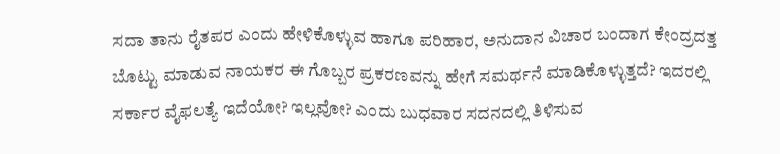ಸದಾ ತಾನು ರೈತಪರ ಎಂದು ಹೇಳಿಕೊಳ್ಳುವ ಹಾಗೂ ಪರಿಹಾರ, ಅನುದಾನ ವಿಚಾರ ಬಂದಾಗ ಕೇಂದ್ರದತ್ತ ಬೊಟ್ಟು ಮಾಡುವ ನಾಯಕರ ಈ ಗೊಬ್ಬರ ಪ್ರಕರಣವನ್ನು ಹೇಗೆ ಸಮರ್ಥನೆ ಮಾಡಿಕೊಳ್ಳುತ್ತದೆ? ಇದರಲ್ಲಿ ಸರ್ಕಾರ ವೈಫಲತ್ಯೆ ಇದೆಯೋ? ಇಲ್ಲವೋ? ಎಂದು ಬುಧವಾರ ಸದನದಲ್ಲಿ ತಿಳಿಸುವ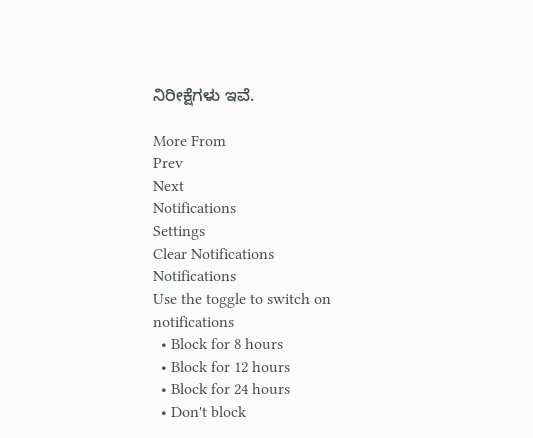ನಿರೀಕ್ಷೆಗಳು ಇವೆ.

More From
Prev
Next
Notifications
Settings
Clear Notifications
Notifications
Use the toggle to switch on notifications
  • Block for 8 hours
  • Block for 12 hours
  • Block for 24 hours
  • Don't block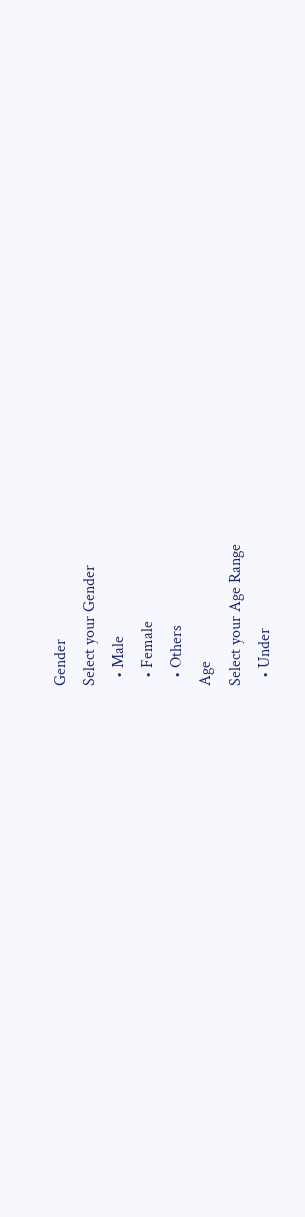Gender
Select your Gender
  • Male
  • Female
  • Others
Age
Select your Age Range
  • Under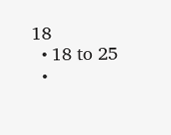18
  • 18 to 25
  •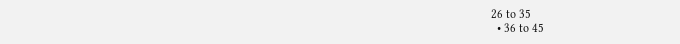26 to 35
  • 36 to 45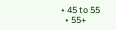• 45 to 55
  • 55+